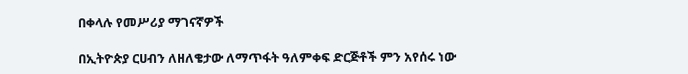በቀላሉ የመሥሪያ ማገናኛዎች

በኢትዮጵያ ርሀብን ለዘለቄታው ለማጥፋት ዓለምቀፍ ድርጅቶች ምን አየሰሩ ነው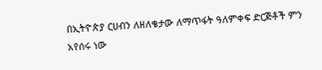በኢትዮጵያ ርሀብን ለዘለቄታው ለማጥፋት ዓለምቀፍ ድርጅቶች ምን አየሰሩ ነው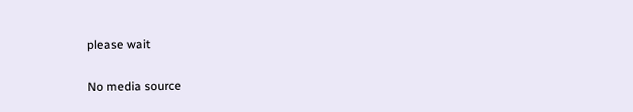please wait

No media source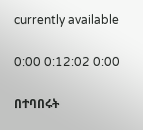currently available

0:00 0:12:02 0:00

በተባበሩት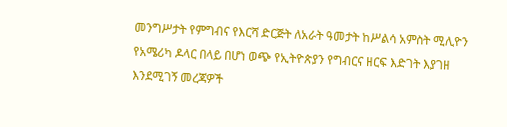መንግሥታት የምግብና የእርሻ ድርጅት ለአራት ዓመታት ከሥልሳ አምስት ሚሊዮን የአሜሪካ ዶላር በላይ በሆነ ወጭ የኢትዮጵያን የግብርና ዘርፍ እድገት እያገዘ እንደሚገኝ መረጃዎች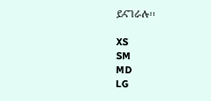ይናገራሉ፡፡

XS
SM
MD
LG